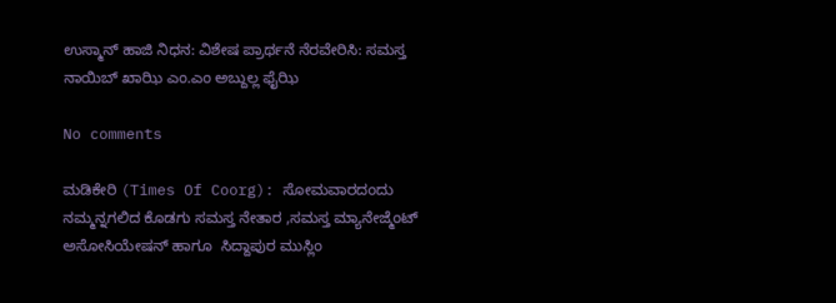ಉಸ್ಮಾನ್ ಹಾಜಿ ನಿಧನ: ವಿಶೇಷ ಪ್ರಾರ್ಥನೆ ನೆರವೇರಿಸಿ: ಸಮಸ್ತ ನಾಯಿಬ್ ಖಾಝಿ ಎಂ.ಎಂ ಅಬ್ದುಲ್ಲ ಫೈಝಿ

No comments

ಮಡಿಕೇರಿ (Times Of Coorg): ಸೋಮವಾರದಂದು ನಮ್ಮನ್ನಗಲಿದ ಕೊಡಗು ಸಮಸ್ತ ನೇತಾರ ,ಸಮಸ್ತ ಮ್ಯಾನೇಜ್ಮೆಂಟ್ ಅಸೋಸಿಯೇಷನ್ ಹಾಗೂ  ಸಿದ್ದಾಪುರ ಮುಸ್ಲಿಂ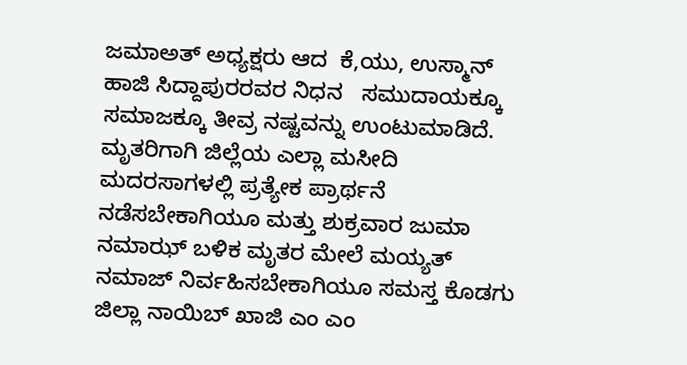ಜಮಾಅತ್ ಅಧ್ಯಕ್ಷರು ಆದ  ಕೆ,ಯು, ಉಸ್ಮಾನ್ ಹಾಜಿ ಸಿದ್ದಾಪುರರವರ ನಿಧನ   ಸಮುದಾಯಕ್ಕೂ ಸಮಾಜಕ್ಕೂ ತೀವ್ರ ನಷ್ಟವನ್ನು ಉಂಟುಮಾಡಿದೆ. ಮೃತರಿಗಾಗಿ ಜಿಲ್ಲೆಯ ಎಲ್ಲಾ ಮಸೀದಿ ಮದರಸಾಗಳಲ್ಲಿ ಪ್ರತ್ಯೇಕ ಪ್ರಾರ್ಥನೆ ನಡೆಸಬೇಕಾಗಿಯೂ ಮತ್ತು ಶುಕ್ರವಾರ ಜುಮಾ ನಮಾಝ್ ಬಳಿಕ ಮೃತರ ಮೇಲೆ ಮಯ್ಯತ್ ನಮಾಜ್ ನಿರ್ವಹಿಸಬೇಕಾಗಿಯೂ ಸಮಸ್ತ ಕೊಡಗು ಜಿಲ್ಲಾ ನಾಯಿಬ್ ಖಾಜಿ ಎಂ ಎಂ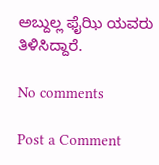ಅಬ್ದುಲ್ಲ ಫೈಝಿ ಯವರು ತಿಳಿಸಿದ್ದಾರೆ.

No comments

Post a Comment